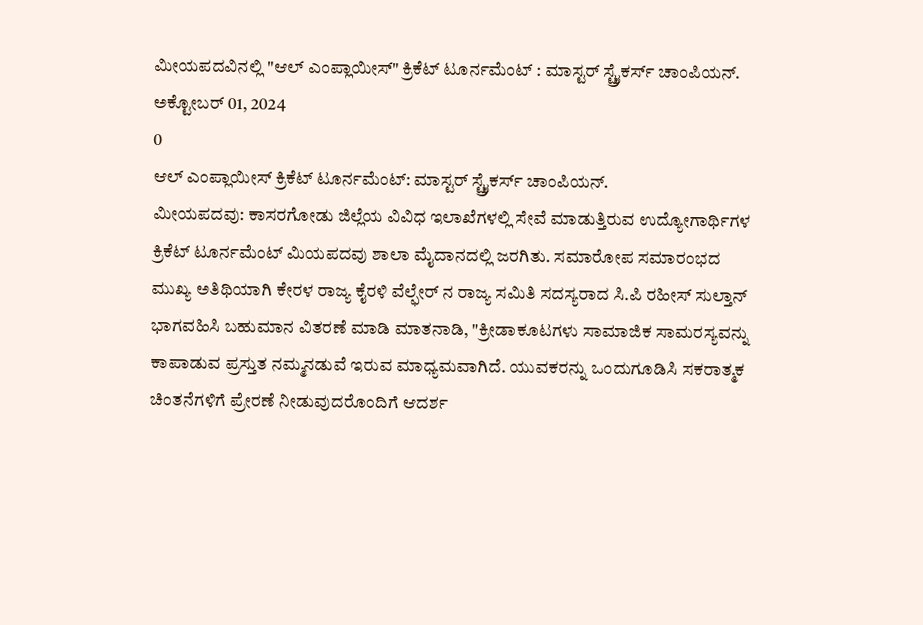ಮೀಯಪದವಿನಲ್ಲಿ "ಆಲ್ ಎಂಪ್ಲಾಯೀಸ್" ಕ್ರಿಕೆಟ್ ಟೂರ್ನಮೆಂಟ್ : ಮಾಸ್ಟರ್ ಸ್ಟ್ರೈಕರ್ಸ್ ಚಾಂಪಿಯನ್.
ಅಕ್ಟೋಬರ್ 01, 2024
0
ಆಲ್ ಎಂಪ್ಲಾಯೀಸ್ ಕ್ರಿಕೆಟ್ ಟೂರ್ನಮೆಂಟ್: ಮಾಸ್ಟರ್ ಸ್ಟ್ರೈಕರ್ಸ್ ಚಾಂಪಿಯನ್.
ಮೀಯಪದವು: ಕಾಸರಗೋಡು ಜಿಲ್ಲೆಯ ವಿವಿಧ ಇಲಾಖೆಗಳಲ್ಲಿ ಸೇವೆ ಮಾಡುತ್ತಿರುವ ಉದ್ಯೋಗಾರ್ಥಿಗಳ ಕ್ರಿಕೆಟ್ ಟೂರ್ನಮೆಂಟ್ ಮಿಯಪದವು ಶಾಲಾ ಮೈದಾನದಲ್ಲಿ ಜರಗಿತು. ಸಮಾರೋಪ ಸಮಾರಂಭದ ಮುಖ್ಯ ಅತಿಥಿಯಾಗಿ ಕೇರಳ ರಾಜ್ಯ ಕೈರಳಿ ವೆಲ್ಫೇರ್ ನ ರಾಜ್ಯ ಸಮಿತಿ ಸದಸ್ಯರಾದ ಸಿ.ಪಿ ರಹೀಸ್ ಸುಲ್ತಾನ್ ಭಾಗವಹಿಸಿ ಬಹುಮಾನ ವಿತರಣೆ ಮಾಡಿ ಮಾತನಾಡಿ, "ಕ್ರೀಡಾಕೂಟಗಳು ಸಾಮಾಜಿಕ ಸಾಮರಸ್ಯವನ್ನು ಕಾಪಾಡುವ ಪ್ರಸ್ತುತ ನಮ್ಮನಡುವೆ ಇರುವ ಮಾಧ್ಯಮವಾಗಿದೆ. ಯುವಕರನ್ನು ಒಂದುಗೂಡಿಸಿ ಸಕರಾತ್ಮಕ ಚಿಂತನೆಗಳಿಗೆ ಪ್ರೇರಣೆ ನೀಡುವುದರೊಂದಿಗೆ ಆದರ್ಶ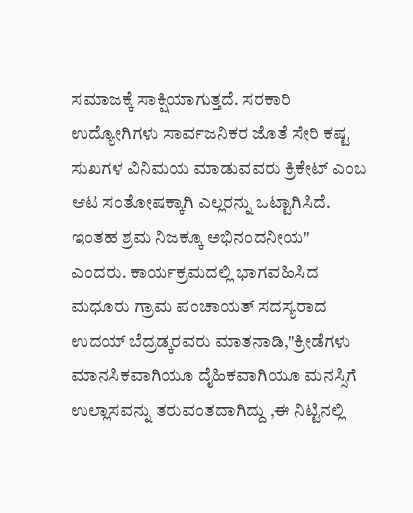ಸಮಾಜಕ್ಕೆ ಸಾಕ್ಷಿಯಾಗುತ್ತದೆ. ಸರಕಾರಿ ಉದ್ಯೋಗಿಗಳು ಸಾರ್ವಜನಿಕರ ಜೊತೆ ಸೇರಿ ಕಷ್ಟ ಸುಖಗಳ ವಿನಿಮಯ ಮಾಡುವವರು ಕ್ರಿಕೇಟ್ ಎಂಬ ಆಟ ಸಂತೋಷಕ್ಕಾಗಿ ಎಲ್ಲರನ್ನು ಒಟ್ಟಾಗಿಸಿದೆ. ಇಂತಹ ಶ್ರಮ ನಿಜಕ್ಕೂ ಅಭಿನಂದನೀಯ" ಎಂದರು. ಕಾರ್ಯಕ್ರಮದಲ್ಲಿ ಭಾಗವಹಿಸಿದ ಮಧೂರು ಗ್ರಾಮ ಪಂಚಾಯತ್ ಸದಸ್ಯರಾದ ಉದಯ್ ಬೆದ್ರಡ್ಕರವರು ಮಾತನಾಡಿ,"ಕ್ರೀಡೆಗಳು ಮಾನಸಿಕವಾಗಿಯೂ ದೈಹಿಕವಾಗಿಯೂ ಮನಸ್ಸಿಗೆ ಉಲ್ಲಾಸವನ್ನು ತರುವಂತದಾಗಿದ್ದು ,ಈ ನಿಟ್ಟಿನಲ್ಲಿ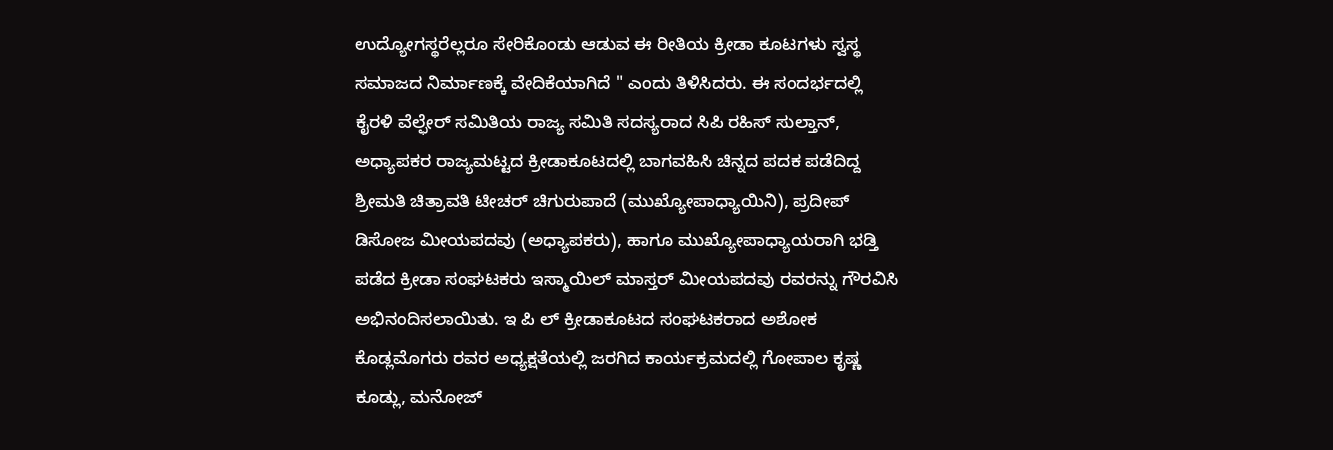ಉದ್ಯೋಗಸ್ಥರೆಲ್ಲರೂ ಸೇರಿಕೊಂಡು ಆಡುವ ಈ ರೀತಿಯ ಕ್ರೀಡಾ ಕೂಟಗಳು ಸ್ವಸ್ಥ ಸಮಾಜದ ನಿರ್ಮಾಣಕ್ಕೆ ವೇದಿಕೆಯಾಗಿದೆ " ಎಂದು ತಿಳಿಸಿದರು. ಈ ಸಂದರ್ಭದಲ್ಲಿ ಕೈರಳಿ ವೆಲ್ಫೇರ್ ಸಮಿತಿಯ ರಾಜ್ಯ ಸಮಿತಿ ಸದಸ್ಯರಾದ ಸಿಪಿ ರಹಿಸ್ ಸುಲ್ತಾನ್, ಅಧ್ಯಾಪಕರ ರಾಜ್ಯಮಟ್ಟದ ಕ್ರೀಡಾಕೂಟದಲ್ಲಿ ಬಾಗವಹಿಸಿ ಚಿನ್ನದ ಪದಕ ಪಡೆದಿದ್ದ ಶ್ರೀಮತಿ ಚಿತ್ರಾವತಿ ಟೀಚರ್ ಚಿಗುರುಪಾದೆ (ಮುಖ್ಯೋಪಾಧ್ಯಾಯಿನಿ), ಪ್ರದೀಪ್ ಡಿಸೋಜ ಮೀಯಪದವು (ಅಧ್ಯಾಪಕರು), ಹಾಗೂ ಮುಖ್ಯೋಪಾಧ್ಯಾಯರಾಗಿ ಭಡ್ತಿ ಪಡೆದ ಕ್ರೀಡಾ ಸಂಘಟಕರು ಇಸ್ಮಾಯಿಲ್ ಮಾಸ್ತರ್ ಮೀಯಪದವು ರವರನ್ನು ಗೌರವಿಸಿ ಅಭಿನಂದಿಸಲಾಯಿತು. ಇ ಪಿ ಲ್ ಕ್ರೀಡಾಕೂಟದ ಸಂಘಟಕರಾದ ಅಶೋಕ ಕೊಡ್ಲಮೊಗರು ರವರ ಅಧ್ಯಕ್ಷತೆಯಲ್ಲಿ ಜರಗಿದ ಕಾರ್ಯಕ್ರಮದಲ್ಲಿ ಗೋಪಾಲ ಕೃಷ್ಣ ಕೂಡ್ಲು, ಮನೋಜ್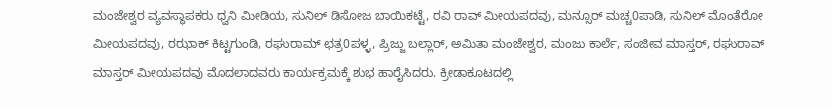ಮಂಜೇಶ್ವರ ವ್ಯವಸ್ಥಾಪಕರು ಧ್ವನಿ ಮೀಡಿಯ, ಸುನಿಲ್ ಡಿಸೋಜ ಬಾಯಿಕಟ್ಟೆ, ರವಿ ರಾವ್ ಮೀಯಪದವು, ಮನ್ಸೂರ್ ಮಚ್ಚ0ಪಾಡಿ, ಸುನಿಲ್ ಮೊಂತೆರೋ ಮೀಯಪದವು, ರಝಾಕ್ ಕಿಟ್ಟಗುಂಡಿ, ರಘುರಾಮ್ ಛತ್ರ0ಪಳ್ಳ, ಪ್ರಿಜ್ಜು ಬಲ್ಲಾರ್, ಅಮಿತಾ ಮಂಜೇಶ್ವರ, ಮಂಜು ಕಾರ್ಲೆ, ಸಂಜೀವ ಮಾಸ್ತರ್, ರಘುರಾವ್ ಮಾಸ್ತರ್ ಮೀಯಪದವು ಮೊದಲಾದವರು ಕಾರ್ಯಕ್ರಮಕ್ಕೆ ಶುಭ ಹಾರೈಸಿದರು. ಕ್ರೀಡಾಕೂಟದಲ್ಲಿ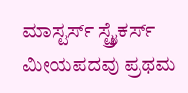ಮಾಸ್ಟರ್ಸ್ ಸ್ಟ್ರೈಕರ್ಸ್ ಮೀಯಪದವು ಪ್ರಥಮ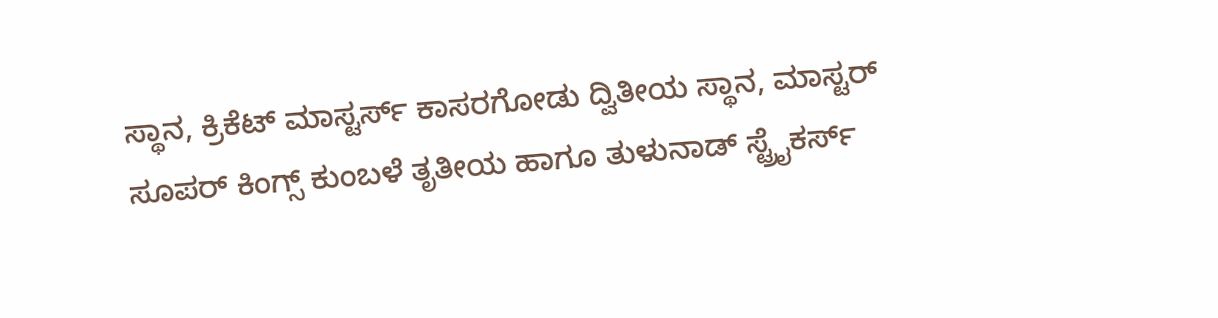ಸ್ಥಾನ, ಕ್ರಿಕೆಟ್ ಮಾಸ್ಟರ್ಸ್ ಕಾಸರಗೋಡು ದ್ವಿತೀಯ ಸ್ಥಾನ, ಮಾಸ್ಟರ್ ಸೂಪರ್ ಕಿಂಗ್ಸ್ ಕುಂಬಳೆ ತೃತೀಯ ಹಾಗೂ ತುಳುನಾಡ್ ಸ್ಟ್ರೈಕರ್ಸ್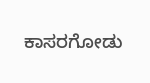ಕಾಸರಗೋಡು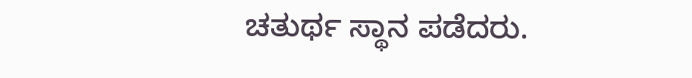ಚತುರ್ಥ ಸ್ಥಾನ ಪಡೆದರು.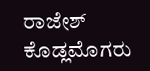ರಾಜೇಶ್ ಕೊಡ್ಲಮೊಗರು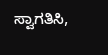ಸ್ವಾಗತಿಸಿ,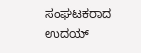ಸಂಘಟಕರಾದ ಉದಯ್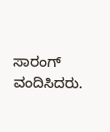ಸಾರಂಗ್ ವಂದಿಸಿದರು.